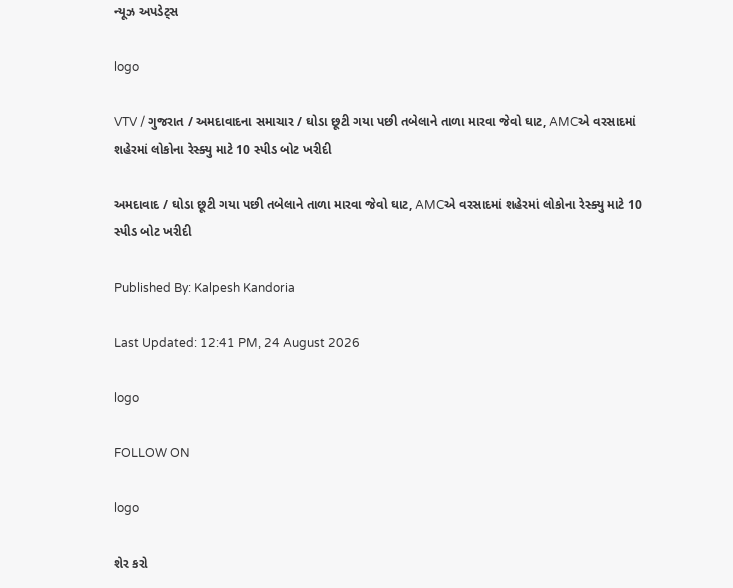ન્યૂઝ અપડેટ્સ

logo

VTV / ગુજરાત / અમદાવાદના સમાચાર / ઘોડા છૂટી ગયા પછી તબેલાને તાળા મારવા જેવો ઘાટ, AMCએ વરસાદમાં શહેરમાં લોકોના રેસ્ક્યુ માટે 10 સ્પીડ બોટ ખરીદી

અમદાવાદ / ઘોડા છૂટી ગયા પછી તબેલાને તાળા મારવા જેવો ઘાટ, AMCએ વરસાદમાં શહેરમાં લોકોના રેસ્ક્યુ માટે 10 સ્પીડ બોટ ખરીદી

Published By: Kalpesh Kandoria

Last Updated: 12:41 PM, 24 August 2026

logo

FOLLOW ON

logo

શેર કરો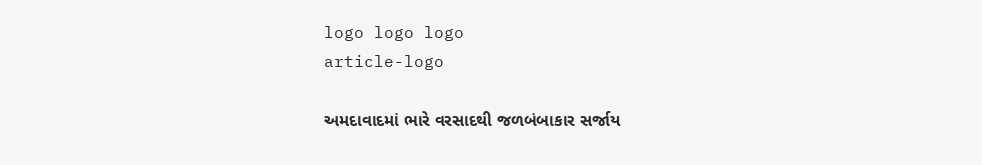logo logo logo
article-logo

અમદાવાદમાં ભારે વરસાદથી જળબંબાકાર સર્જાય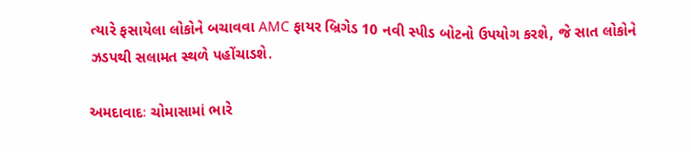ત્યારે ફસાયેલા લોકોને બચાવવા AMC ફાયર બ્રિગેડ 10 નવી સ્પીડ બોટનો ઉપયોગ કરશે, જે સાત લોકોને ઝડપથી સલામત સ્થળે પહોંચાડશે.

અમદાવાદઃ ચોમાસામાં ભારે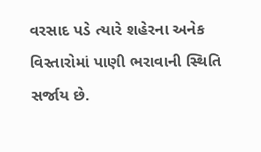વરસાદ પડે ત્યારે શહેરના અનેક વિસ્તારોમાં પાણી ભરાવાની સ્થિતિ સર્જાય છે.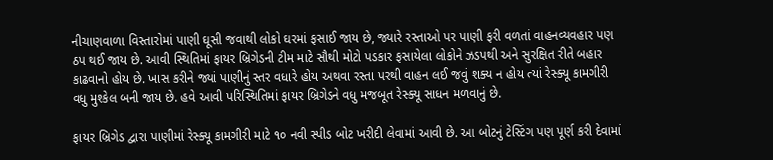નીચાણવાળા વિસ્તારોમાં પાણી ઘૂસી જવાથી લોકો ઘરમાં ફસાઈ જાય છે, જ્યારે રસ્તાઓ પર પાણી ફરી વળતાં વાહનવ્યવહાર પણ ઠપ થઈ જાય છે. આવી સ્થિતિમાં ફાયર બ્રિગેડની ટીમ માટે સૌથી મોટો પડકાર ફસાયેલા લોકોને ઝડપથી અને સુરક્ષિત રીતે બહાર કાઢવાનો હોય છે. ખાસ કરીને જ્યાં પાણીનું સ્તર વધારે હોય અથવા રસ્તા પરથી વાહન લઈ જવું શક્ય ન હોય ત્યાં રેસ્ક્યૂ કામગીરી વધુ મુશ્કેલ બની જાય છે. હવે આવી પરિસ્થિતિમાં ફાયર બ્રિગેડને વધુ મજબૂત રેસ્ક્યૂ સાધન મળવાનું છે.

ફાયર બ્રિગેડ દ્વારા પાણીમાં રેસ્ક્યૂ કામગીરી માટે ૧૦ નવી સ્પીડ બોટ ખરીદી લેવામાં આવી છે. આ બોટનું ટેસ્ટિંગ પણ પૂર્ણ કરી દેવામાં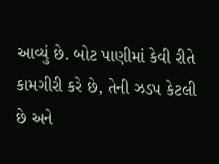આવ્યું છે. બોટ પાણીમાં કેવી રીતે કામગીરી કરે છે, તેની ઝડપ કેટલી છે અને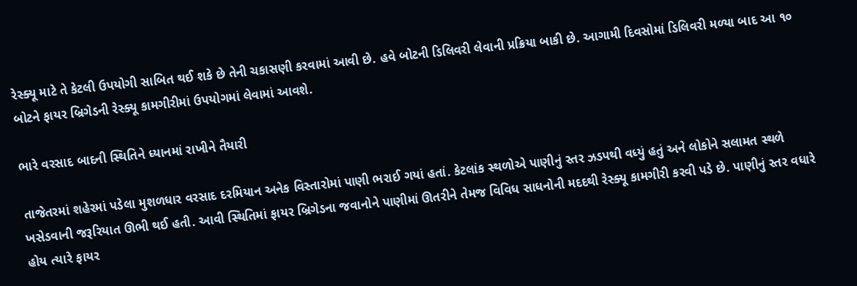રેસ્ક્યૂ માટે તે કેટલી ઉપયોગી સાબિત થઈ શકે છે તેની ચકાસણી કરવામાં આવી છે. હવે બોટની ડિલિવરી લેવાની પ્રક્રિયા બાકી છે. આગામી દિવસોમાં ડિલિવરી મળ્યા બાદ આ ૧૦ બોટને ફાયર બ્રિગેડની રેસ્ક્યૂ કામગીરીમાં ઉપયોગમાં લેવામાં આવશે.

ભારે વરસાદ બાદની સ્થિતિને ધ્યાનમાં રાખીને તૈયારી

તાજેતરમાં શહેરમાં પડેલા મુશળધાર વરસાદ દરમિયાન અનેક વિસ્તારોમાં પાણી ભરાઈ ગયાં હતાં. કેટલાંક સ્થળોએ પાણીનું સ્તર ઝડપથી વધ્યું હતું અને લોકોને સલામત સ્થળે ખસેડવાની જરૂરિયાત ઊભી થઈ હતી. આવી સ્થિતિમાં ફાયર બ્રિગેડના જવાનોને પાણીમાં ઊતરીને તેમજ વિવિધ સાધનોની મદદથી રેસ્ક્યૂ કામગીરી કરવી પડે છે. પાણીનું સ્તર વધારે હોય ત્યારે ફાયર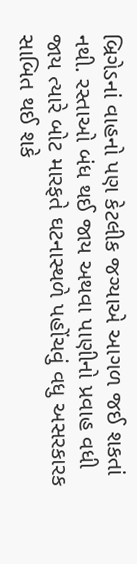બ્રિગેડનાં વાહનો પણ કેટલીક જગ્યાએ આગળ જઈ શકતાં નથી. રસ્તાઓ બંધ થઈ જાય અથવા પાણીનો પ્રવાહ વધી જાય ત્યારે બોટ મારફતે ઘટનાસ્થળે પહોંચવું વધુ અસરકારક સાબિત થઈ શકે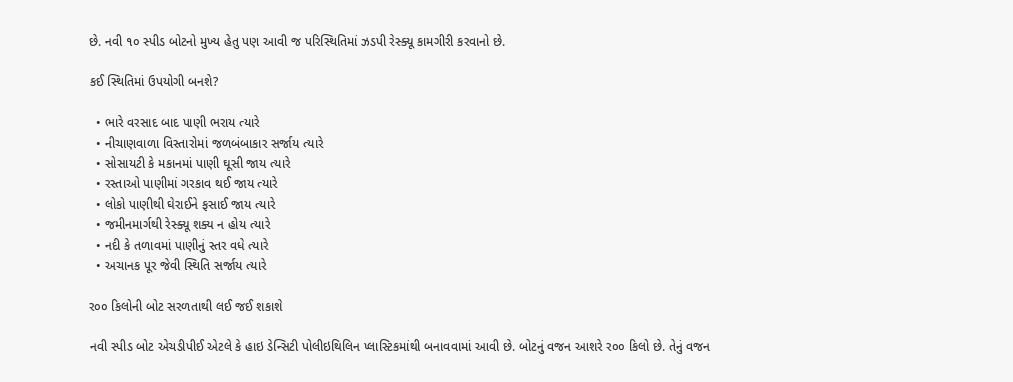છે. નવી ૧૦ સ્પીડ બોટનો મુખ્ય હેતુ પણ આવી જ પરિસ્થિતિમાં ઝડપી રેસ્ક્યૂ કામગીરી કરવાનો છે.

કઈ સ્થિતિમાં ઉપયોગી બનશે?

  • ભારે વરસાદ બાદ પાણી ભરાય ત્યારે
  • નીચાણવાળા વિસ્તારોમાં જળબંબાકાર સર્જાય ત્યારે
  • સોસાયટી કે મકાનમાં પાણી ઘૂસી જાય ત્યારે
  • રસ્તાઓ પાણીમાં ગરકાવ થઈ જાય ત્યારે
  • લોકો પાણીથી ઘેરાઈને ફસાઈ જાય ત્યારે
  • જમીનમાર્ગથી રેસ્ક્યૂ શક્ય ન હોય ત્યારે
  • નદી કે તળાવમાં પાણીનું સ્તર વધે ત્યારે
  • અચાનક પૂર જેવી સ્થિતિ સર્જાય ત્યારે

ર૦૦ કિલોની બોટ સરળતાથી લઈ જઈ શકાશે

નવી સ્પીડ બોટ એચડીપીઈ એટલે કે હાઇ ડેન્સિટી પોલીઇથિલિન પ્લાસ્ટિકમાંથી બનાવવામાં આવી છે. બોટનું વજન આશરે ર૦૦ કિલો છે. તેનું વજન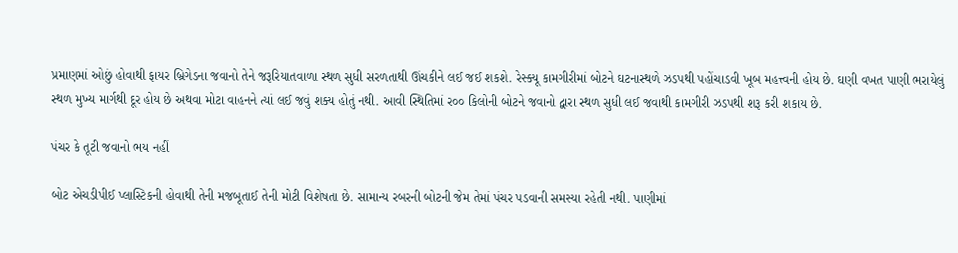પ્રમાણમાં ઓછું હોવાથી ફાયર બ્રિગેડના જવાનો તેને જરૂરિયાતવાળા સ્થળ સુધી સરળતાથી ઊંચકીને લઈ જઈ શકશે. રેસ્ક્યૂ કામગીરીમાં બોટને ઘટનાસ્થળે ઝડપથી પહોંચાડવી ખૂબ મહત્ત્વની હોય છે. ઘણી વખત પાણી ભરાયેલું સ્થળ મુખ્ય માર્ગથી દૂર હોય છે અથવા મોટા વાહનને ત્યાં લઈ જવું શક્ય હોતું નથી. આવી સ્થિતિમાં ર૦૦ કિલોની બોટને જવાનો દ્વારા સ્થળ સુધી લઈ જવાથી કામગીરી ઝડપથી શરૂ કરી શકાય છે.

પંચર કે તૂટી જવાનો ભય નહીં

બોટ એચડીપીઈ પ્લાસ્ટિકની હોવાથી તેની મજબૂતાઈ તેની મોટી વિશેષતા છે. સામાન્ય રબરની બોટની જેમ તેમાં પંચર પડવાની સમસ્યા રહેતી નથી. પાણીમાં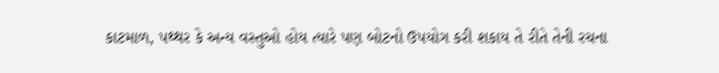કાટમાળ, પથ્થર કે અન્ય વસ્તુઓ હોય ત્યારે પણ બોટનો ઉપયોગ કરી શકાય તે રીતે તેની રચના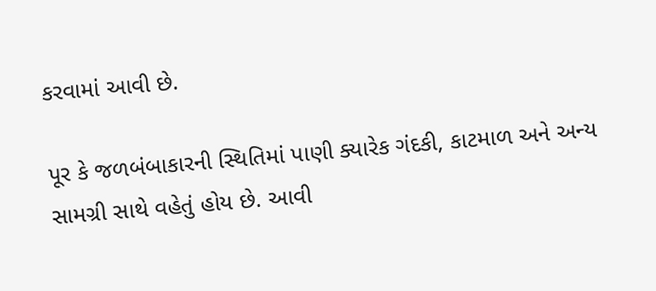કરવામાં આવી છે.

પૂર કે જળબંબાકારની સ્થિતિમાં પાણી ક્યારેક ગંદકી, કાટમાળ અને અન્ય સામગ્રી સાથે વહેતું હોય છે. આવી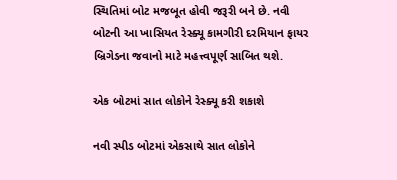સ્થિતિમાં બોટ મજબૂત હોવી જરૂરી બને છે. નવી બોટની આ ખાસિયત રેસ્ક્યૂ કામગીરી દરમિયાન ફાયર બ્રિગેડના જવાનો માટે મહત્ત્વપૂર્ણ સાબિત થશે.

એક બોટમાં સાત લોકોને રેસ્ક્યૂ કરી શકાશે

નવી સ્પીડ બોટમાં એકસાથે સાત લોકોને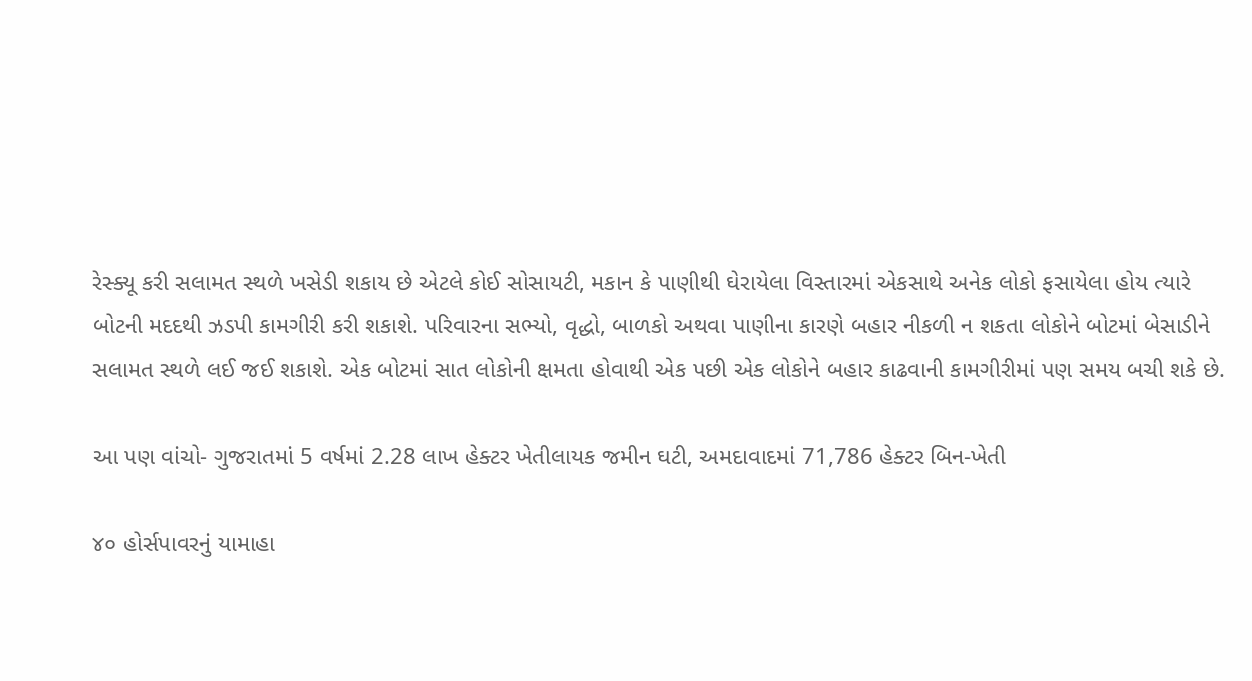રેસ્ક્યૂ કરી સલામત સ્થળે ખસેડી શકાય છે એટલે કોઈ સોસાયટી, મકાન કે પાણીથી ઘેરાયેલા વિસ્તારમાં એકસાથે અનેક લોકો ફસાયેલા હોય ત્યારે બોટની મદદથી ઝડપી કામગીરી કરી શકાશે. પરિવારના સભ્યો, વૃદ્ધો, બાળકો અથવા પાણીના કારણે બહાર નીકળી ન શકતા લોકોને બોટમાં બેસાડીને સલામત સ્થળે લઈ જઈ શકાશે. એક બોટમાં સાત લોકોની ક્ષમતા હોવાથી એક પછી એક લોકોને બહાર કાઢવાની કામગીરીમાં પણ સમય બચી શકે છે.

આ પણ વાંચો- ગુજરાતમાં 5 વર્ષમાં 2.28 લાખ હેક્ટર ખેતીલાયક જમીન ઘટી, અમદાવાદમાં 71,786 હેક્ટર બિન-ખેતી

૪૦ હોર્સપાવરનું યામાહા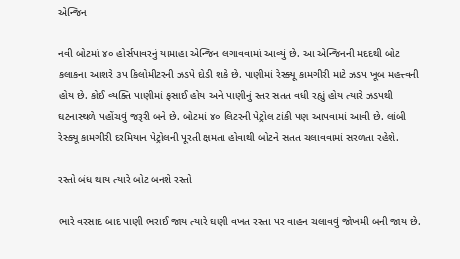એન્જિન

નવી બોટમાં ૪૦ હોર્સપાવરનું યામાહા એન્જિન લગાવવામાં આવ્યું છે. આ એન્જિનની મદદથી બોટ કલાકના આશરે ૩પ કિલોમીટરની ઝડપે દોડી શકે છે. પાણીમાં રેસ્ક્યૂ કામગીરી માટે ઝડપ ખૂબ મહત્ત્વની હોય છે. કોઈ વ્યક્તિ પાણીમાં ફસાઈ હોય અને પાણીનું સ્તર સતત વધી રહ્યું હોય ત્યારે ઝડપથી ઘટનાસ્થળે પહોંચવું જરૂરી બને છે. બોટમાં ૪૦ લિટરની પેટ્રોલ ટાંકી પણ આપવામાં આવી છે. લાંબી રેસ્ક્યૂ કામગીરી દરમિયાન પેટ્રોલની પૂરતી ક્ષમતા હોવાથી બોટને સતત ચલાવવામાં સરળતા રહેશે.

રસ્તો બંધ થાય ત્યારે બોટ બનશે રસ્તો

ભારે વરસાદ બાદ પાણી ભરાઈ જાય ત્યારે ઘણી વખત રસ્તા પર વાહન ચલાવવું જોખમી બની જાય છે.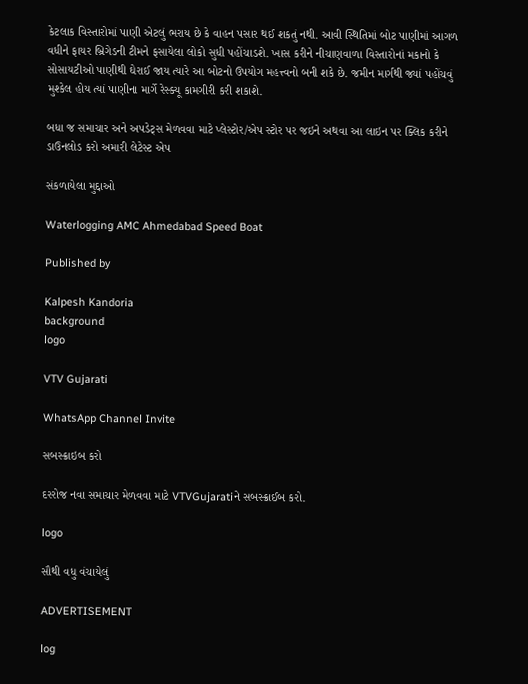કેટલાક વિસ્તારોમાં પાણી એટલું ભરાય છે કે વાહન પસાર થઈ શકતું નથી. આવી સ્થિતિમાં બોટ પાણીમાં આગળ વધીને ફાયર બ્રિગેડની ટીમને ફસાયેલા લોકો સુધી પહોંચાડશે. ખાસ કરીને નીચાણવાળા વિસ્તારોનાં મકાનો કે સોસાયટીઓ પાણીથી ઘેરાઈ જાય ત્યારે આ બોટનો ઉપયોગ મહત્ત્વનો બની શકે છે. જમીન માર્ગથી જ્યાં પહોંચવું મુશ્કેલ હોય ત્યાં પાણીના માર્ગે રેસ્ક્યૂ કામગીરી કરી શકાશે.

બધા જ સમાચાર અને અપડેટ્સ મેળવવા માટે પ્લેસ્ટોર/એપ સ્ટોર પર જઇને અથવા આ લાઇન પર ક્લિક કરીને ડાઉનલોડ કરો અમારી લેટેસ્ટ એપ

સંકળાયેલા મુદ્દાઓ

Waterlogging AMC Ahmedabad Speed Boat

Published by

Kalpesh Kandoria
background
logo

VTV Gujarati

WhatsApp Channel Invite

સબસ્ક્રાઇબ કરો

દરરોજ નવા સમાચાર મેળવવા માટે VTVGujaratiને સબસ્ક્રાઈબ કરો.

logo

સૌથી વધુ વંચાયેલું

ADVERTISEMENT

log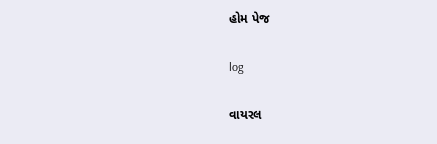હોમ પેજ

log

વાયરલ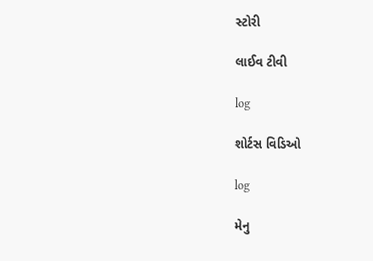સ્ટોરી

લાઈવ ટીવી

log

શોર્ટસ વિડિઓ

log

મેનુ